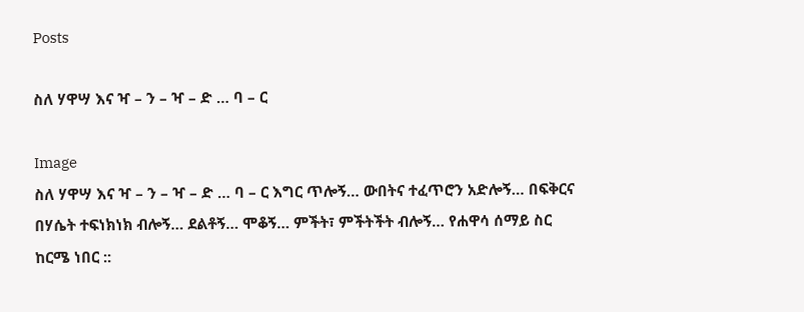Posts

ስለ ሃዋሣ እና ዣ – ን – ዣ – ድ … ባ – ር

Image
ስለ ሃዋሣ እና ዣ – ን – ዣ – ድ … ባ – ር እግር ጥሎኝ… ውበትና ተፈጥሮን አድሎኝ… በፍቅርና በሃሴት ተፍነክነክ ብሎኝ… ደልቶኝ… ሞቆኝ… ምችት፣ ምችትችት ብሎኝ… የሐዋሳ ሰማይ ስር ከርሜ ነበር ::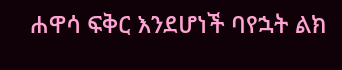ሐዋሳ ፍቅር እንደሆነች ባየኋት ልክ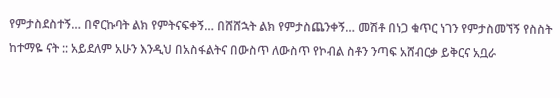የምታስደስተኝ… በኖርኩባት ልክ የምትናፍቀኝ… በሸሸኋት ልክ የምታስጨንቀኝ… መሽቶ በነጋ ቁጥር ነገን የምታስመኘኝ የስስት ከተማዬ ናት :: አይደለም አሁን እንዲህ በአስፋልትና በውስጥ ለውስጥ የኮብል ስቶን ንጣፍ አሸብርቃ ይቅርና አቧራ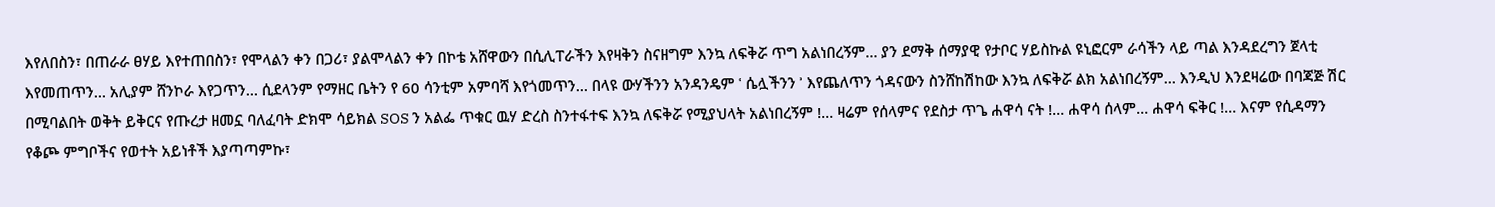እየለበስን፣ በጠራራ ፀሃይ እየተጠበስን፣ የሞላልን ቀን በጋሪ፣ ያልሞላልን ቀን በኮቴ አሸዋውን በሲሊፐራችን እየዛቅን ስናዘግም እንኳ ለፍቅሯ ጥግ አልነበረኝም… ያን ደማቅ ሰማያዊ የታቦር ሃይስኩል ዩኒፎርም ራሳችን ላይ ጣል እንዳደረግን ጀላቲ እየመጠጥን… አሊያም ሸንኮራ እየጋጥን… ሲደላንም የማዘር ቤትን የ 60 ሳንቲም አምባሻ እየጎመጥን… በላዩ ውሃችንን አንዳንዴም ʿ ሴሏችንን ʾ እየጨለጥን ጎዳናውን ስንሸከሽከው እንኳ ለፍቅሯ ልክ አልነበረኝም… እንዲህ እንደዛሬው በባጃጅ ሽር በሚባልበት ወቅት ይቅርና የጡረታ ዘመኗ ባለፈባት ድክሞ ሳይክል SOS ን አልፌ ጥቁር ዉሃ ድረስ ስንተፋተፍ እንኳ ለፍቅሯ የሚያህላት አልነበረኝም !… ዛሬም የሰላምና የደስታ ጥጌ ሐዋሳ ናት !… ሐዋሳ ሰላም… ሐዋሳ ፍቅር !… እናም የሲዳማን የቆጮ ምግቦችና የወተት አይነቶች እያጣጣምኩ፣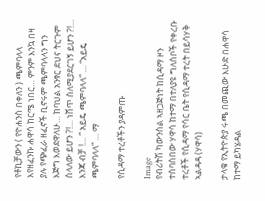የቶኪቻውን ( የዮሐንስ በቀለን ) ጫምባላላ እየዘፈንኩ ሐዋሳ ከርሜ ነበር… ምንም እንኳ በዛ ያሉ የጭፈራ ዘፈኖች ቢኖሩም ጫምባላላን ግን እጅግ እወደዋለሁ… ከባህል አንፃር ደህና ትርጉም ስላለው ይሆን ?!… ነሸጥ ስለሚያደርገኝ ይሆን ?!… እንጃ ብቻ !… “ አይዴ ጫምባላላ” … “አይዴ ጫምባላላ” … ማ

የሲዳማ ተረቶችን ያዳምጡ

Image
የብሪትሽ ካውንስል ኣዘጋጅነት ከሲዳማ ዞን ተሰባሰበው ሃዋሳ ከተማ በተለያዩ ግለሰቦች የቀረቡ ተረቶች የሲዳማ የሳር ቤት የሲዳማ ተረት በይሳሃቅ ኣልዳዳ (ሃዋሳ)

ታላቁ የኢትዮጵያ ሩጫ በመጪው እሁድ በሐዋሳ ከተማ ይካሄዳል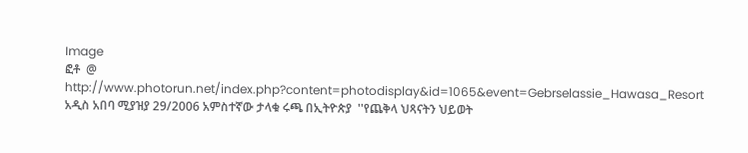Image
ፎቶ  @  http://www.photorun.net/index.php?content=photodisplay&id=1065&event=Gebrselassie_Hawasa_Resort አዲስ አበባ ሚያዝያ 29/2006 አምስተኛው ታላቁ ሩጫ በኢትዮጵያ  ''የጨቅላ ህጻናትን ህይወት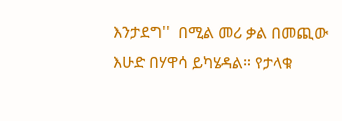እንታደግ''  በሚል መሪ ቃል በመጪው እሁድ በሃዋሳ ይካሄዳል። የታላቁ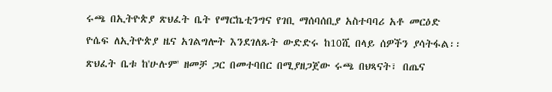ሩጫ በኢትዮጵያ ጽህፈት ቤት የማርኬቲንግና የገቢ ማሰባሰቢያ አስተባባሪ አቶ መርዕድ ዮሴፍ ለኢትዮጵያ ዜና አገልግሎት እንደገለጹት ውድድሩ ከ10ሺ በላይ ሰዎችን ያሳትፋል፡፡ ጽህፈት ቤቱ ከ'ሁሉም' ዘመቻ ጋር በመተባበር በሚያዘጋጀው ሩጫ በህጻናት፣ በጤና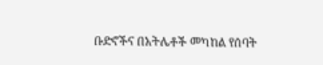ቡድኖችና በአትሌቶች መካከል የሰባት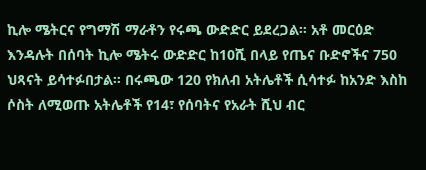ኪሎ ሜትርና የግማሽ ማራቶን የሩጫ ውድድር ይደረጋል፡፡ አቶ መርዕድ እንዳሉት በሰባት ኪሎ ሜትሩ ውድድር ከ10ሺ በላይ የጤና ቡድኖችና 750 ህጻናት ይሳተፉበታል። በሩጫው 120 የክለብ አትሌቶች ሲሳተፉ ከአንድ እስከ ሶስት ለሚወጡ አትሌቶች የ14፣ የሰባትና የአራት ሺህ ብር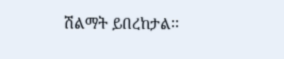ሽልማት ይበረከታል፡፡